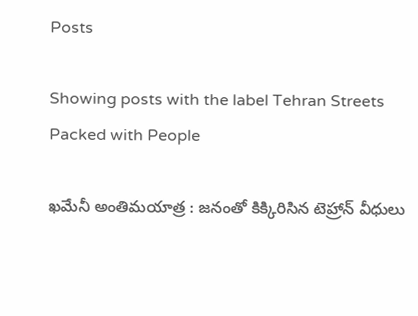Posts

Showing posts with the label Tehran Streets Packed with People

ఖమేనీ అంతిమయాత్ర : జనంతో కిక్కిరిసిన టెహ్రాన్ వీధులు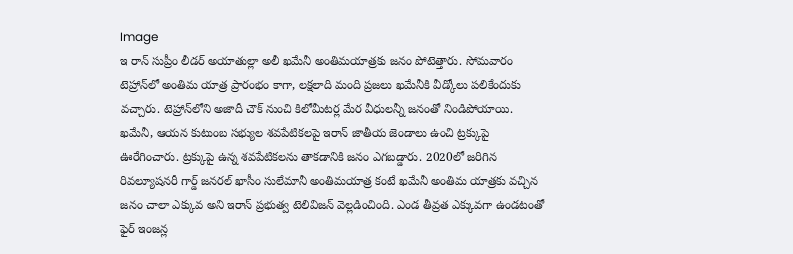Image
ఇ రాన్ సుప్రీం లీడర్ అయాతుల్లా అలీ ఖమేనీ అంతిమయాత్రకు జనం పోటెత్తారు. సోమవారం టెహ్రాన్‌లో అంతిమ యాత్ర ప్రారంభం కాగా, లక్షలాది మంది ప్రజలు ఖమేనీకి వీడ్కోలు పలికేందుకు వచ్చారు. టెహ్రాన్‌లోని అజాదీ చౌక్ నుంచి కిలోమీటర్ల మేర వీధులన్నీ జనంతో నిండిపోయాయి. ఖమేనీ, ఆయన కుటుంబ సభ్యుల శవపేటికలపై ఇరాన్ జాతీయ జెండాలు ఉంచి ట్రక్కుపై ఊరేగించారు. ట్రక్కుపై ఉన్న శవపేటికలను తాకడానికి జనం ఎగబడ్డారు. 2020లో జరిగిన రివల్యూషనరీ గార్డ్ జనరల్ ఖాసీం సులేమానీ అంతిమయాత్ర కంటే ఖమేనీ అంతిమ యాత్రకు వచ్చిన జనం చాలా ఎక్కువ అని ఇరాన్ ప్రభుత్వ టెలివిజన్ వెల్లడించింది. ఎండ తీవ్రత ఎక్కువగా ఉండటంతో ఫైర్ ఇంజన్ల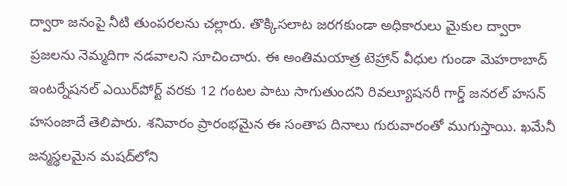ద్వారా జనంపై నీటి తుంపరలను చల్లారు. తొక్కిసలాట జరగకుండా అధికారులు మైకుల ద్వారా ప్రజలను నెమ్మదిగా నడవాలని సూచించారు. ఈ అంతిమయాత్ర టెహ్రాన్ వీధుల గుండా మెహరాబాద్ ఇంటర్నేషనల్‌ ఎయిర్‌పోర్ట్‌ వరకు 12 గంటల పాటు సాగుతుందని రివల్యూషనరీ గార్డ్ జనరల్ హసన్ హసంజాదే తెలిపారు. శనివారం ప్రారంభమైన ఈ సంతాప దినాలు గురువారంతో ముగుస్తాయి. ఖమేనీ జన్మస్థలమైన మషద్‌లోని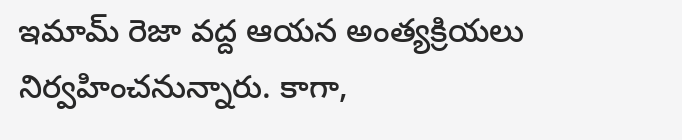ఇమామ్ రెజా వద్ద ఆయన అంత్యక్రియలు నిర్వహించనున్నారు. కాగా,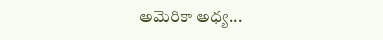అమెరికా అధ్య...